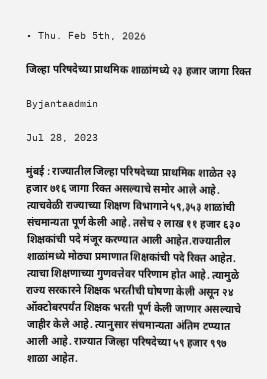• Thu. Feb 5th, 2026

जिल्हा परिषदेच्या प्राथमिक शाळांमध्ये २३ हजार जागा रिक्त

Byjantaadmin

Jul 28, 2023

मुंबई : राज्यातील जिल्हा परिषदेच्या प्राथमिक शाळेत २३ हजार ७१६ जागा रिक्त असल्याचे समोर आले आहे. त्याचवेळी राज्याच्या शिक्षण विभागाने ५९,३५३ शाळांची संचमान्यता पूर्ण केली आहे. तसेच २ लाख ११ हजार ६३० शिक्षकांची पदे मंजूर करण्यात आली आहेत.राज्यातील शाळांमध्ये मोठ्या प्रमाणात शिक्षकांची पदे रिक्त आहेत. त्याचा शिक्षणाच्या गुणवत्तेवर परिणाम होत आहे. त्यामुळे राज्य सरकारने शिक्षक भरतीची घोषणा केली असून २४ ऑक्टोबरपर्यंत शिक्षक भरती पूर्ण केली जाणार असल्याचे जाहीर केले आहे. त्यानुसार संचमान्यता अंतिम टप्प्यात आली आहे. राज्यात जिल्हा परिषदेच्या ५९ हजार ९९७ शाळा आहेत.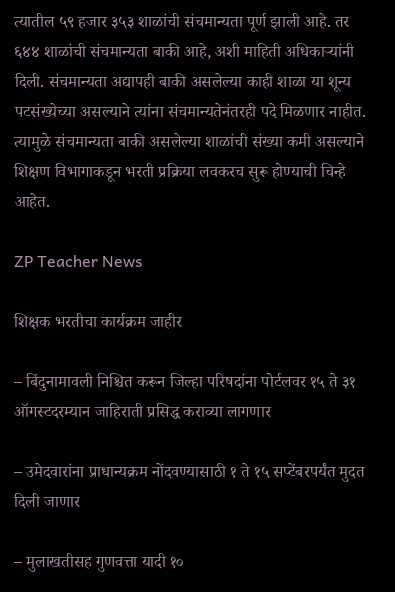त्यातील ५९ हजार ३५३ शाळांची संचमान्यता पूर्ण झाली आहे. तर ६४४ शाळांची संचमान्यता बाकी आहे, अशी माहिती अधिकाऱ्यांनी दिली. संचमान्यता अद्यापही बाकी असलेल्या काही शाळा या शून्य पटसंख्येच्या असल्याने त्यांना संचमान्यतेनंतरही पदे मिळणार नाहीत. त्यामुळे संचमान्यता बाकी असलेल्या शाळांची संख्या कमी असल्याने शिक्षण विभागाकडून भरती प्रक्रिया लवकरच सुरू होण्याची चिन्हे आहेत.

ZP Teacher News

शिक्षक भरतीचा कार्यक्रम जाहीर

– बिंदुनामावली निश्चित करून जिल्हा परिषदांना पोर्टलवर १५ ते ३१ ऑगस्टदरम्यान जाहिराती प्रसिद्ध कराव्या लागणार

– उमेदवारांना प्राधान्यक्रम नोंदवण्यासाठी १ ते १५ सप्टेंबरपर्यंत मुदत दिली जाणार

– मुलाखतीसह गुणवत्ता यादी १०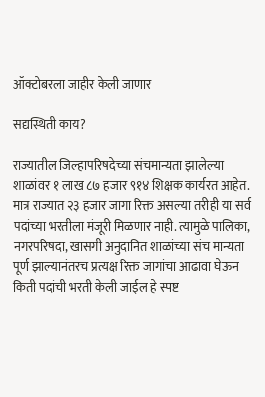ऑक्टोबरला जाहीर केली जाणार

सद्यस्थिती काय?

राज्यातील जिल्हापरिषदेच्या संचमान्यता झालेल्या शाळांवर १ लाख ८७ हजार ९१४ शिक्षक कार्यरत आहेत. मात्र राज्यात २३ हजार जागा रिक्त असल्या तरीही या सर्व पदांच्या भरतीला मंजूरी मिळणार नाही. त्यामुळे पालिका, नगरपरिषदा, खासगी अनुदानित शाळांच्या संच मान्यता पूर्ण झाल्यानंतरच प्रत्यक्ष रिक्त जागांचा आढावा घेऊन किती पदांची भरती केली जाईल हे स्पष्ट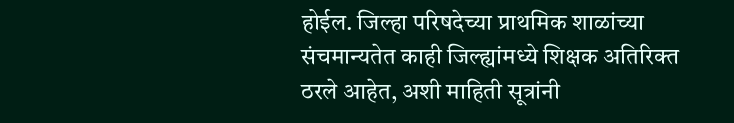होईल. जिल्हा परिषदेच्या प्राथमिक शाळांच्या संचमान्यतेत काही जिल्ह्यांमध्ये शिक्षक अतिरिक्त ठरले आहेत, अशी माहिती सूत्रांनी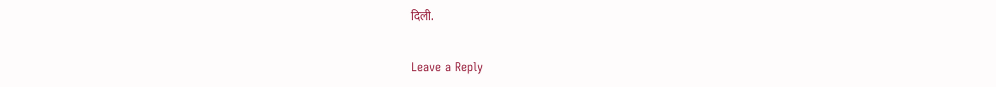दिली.

Leave a Reply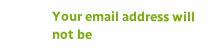Your email address will not be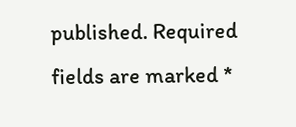published. Required fields are marked *